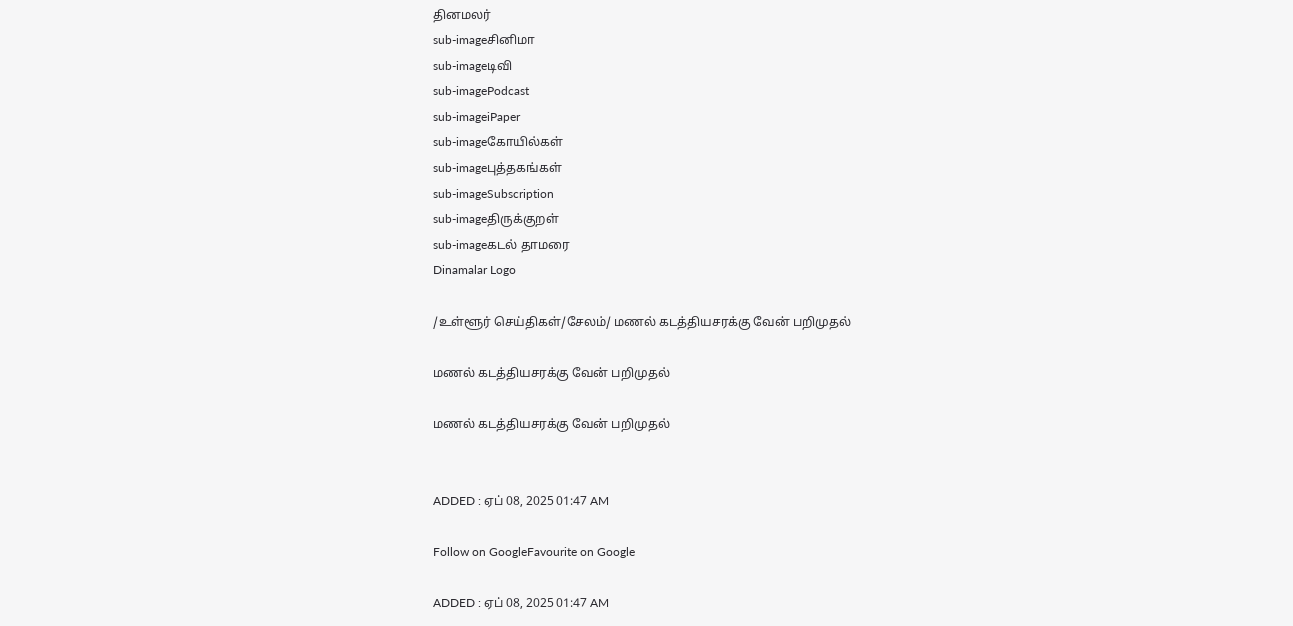தினமலர்
sub-imageசினிமா
sub-imageடிவி
sub-imagePodcast
sub-imageiPaper
sub-imageகோயில்கள்
sub-imageபுத்தகங்கள்
sub-imageSubscription
sub-imageதிருக்குறள்
sub-imageகடல் தாமரை
Dinamalar Logo

/உள்ளூர் செய்திகள்/சேலம்/ மணல் கடத்தியசரக்கு வேன் பறிமுதல்

மணல் கடத்தியசரக்கு வேன் பறிமுதல்

மணல் கடத்தியசரக்கு வேன் பறிமுதல்


ADDED : ஏப் 08, 2025 01:47 AM

Follow on GoogleFavourite on Google

ADDED : ஏப் 08, 2025 01:47 AM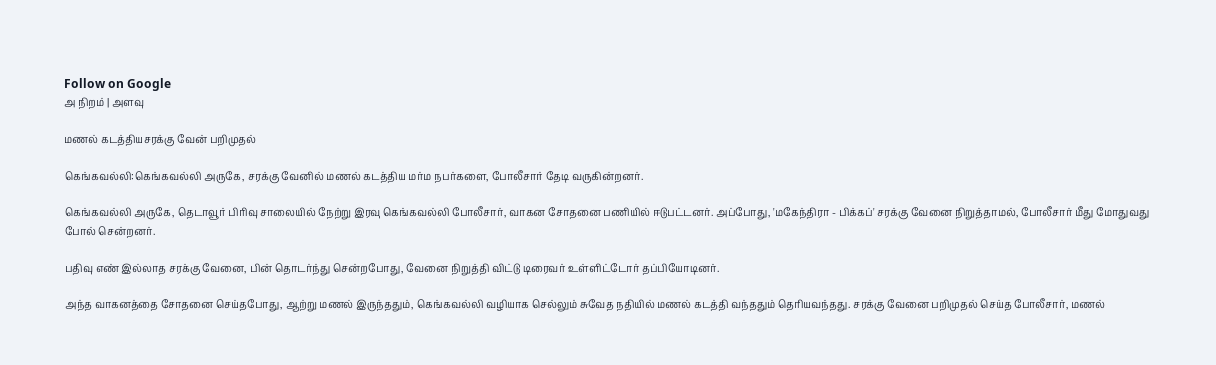Follow on Google
அ நிறம் | அளவு

மணல் கடத்தியசரக்கு வேன் பறிமுதல்

கெங்கவல்லி:கெங்கவல்லி அருகே, சரக்கு வேனில் மணல் கடத்திய மர்ம நபர்களை, போலீசார் தேடி வருகின்றனர்.

கெங்கவல்லி அருகே, தெடாவூர் பிரிவு சாலையில் நேற்று இரவு கெங்கவல்லி போலீசார், வாகன சோதனை பணியில் ஈடுபட்டனர். அப்போது, 'மகேந்திரா - பிக்கப்' சரக்கு வேனை நிறுத்தாமல், போலீசார் மீது மோதுவது போல் சென்றனர்.

பதிவு எண் இல்லாத சரக்கு வேனை, பின் தொடர்ந்து சென்றபோது, வேனை நிறுத்தி விட்டு டிரைவர் உள்ளிட்டோர் தப்பியோடினர்.

அந்த வாகனத்தை சோதனை செய்தபோது, ஆற்று மணல் இருந்ததும், கெங்கவல்லி வழியாக செல்லும் சுவேத நதியில் மணல் கடத்தி வந்ததும் தெரியவந்தது. சரக்கு வேனை பறிமுதல் செய்த போலீசார், மணல்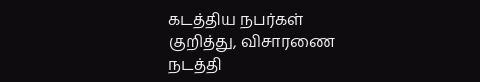கடத்திய நபர்கள் குறித்து, விசாரணை நடத்தி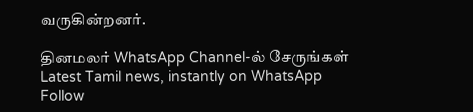வருகின்றனர்.

தினமலர் WhatsApp Channel-ல் சேருங்கள்
Latest Tamil news, instantly on WhatsApp
Follow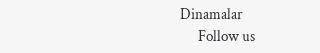Dinamalar
      Follow us